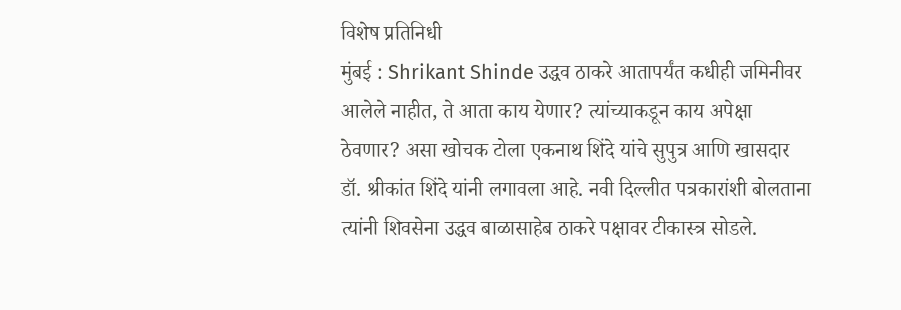विशेष प्रतिनिधी
मुंबई : Shrikant Shinde उद्धव ठाकरे आतापर्यंत कधीही जमिनीवर आलेले नाहीत, ते आता काय येणार? त्यांच्याकडून काय अपेक्षा ठेवणार? असा खोचक टोला एकनाथ शिंदे यांचे सुपुत्र आणि खासदार डॉ. श्रीकांत शिंदे यांनी लगावला आहे. नवी दिल्लीत पत्रकारांशी बोलताना त्यांनी शिवसेना उद्धव बाळासाहेब ठाकरे पक्षावर टीकास्त्र सोडले.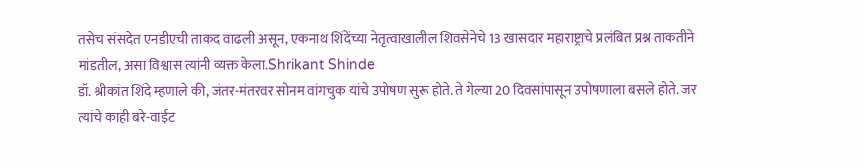तसेच संसदेत एनडीएची ताकद वाढली असून, एकनाथ शिंदेंच्या नेतृत्वाखालील शिवसेनेचे 13 खासदार महाराष्ट्राचे प्रलंबित प्रश्न ताकतीने मांडतील, असा विश्वास त्यांनी व्यक्त केला.Shrikant Shinde
डॉ. श्रीकांत शिंदे म्हणाले की, जंतर-मंतरवर सोनम वांगचुक यांचे उपोषण सुरू होते. ते गेल्या 20 दिवसांपासून उपोषणाला बसले होते. जर त्यांचे काही बरे-वाईट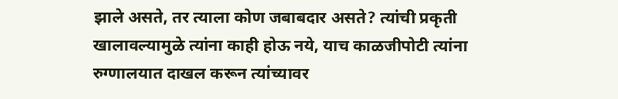झाले असते, तर त्याला कोण जबाबदार असते? त्यांची प्रकृती खालावल्यामुळे त्यांना काही होऊ नये, याच काळजीपोटी त्यांना रुग्णालयात दाखल करून त्यांच्यावर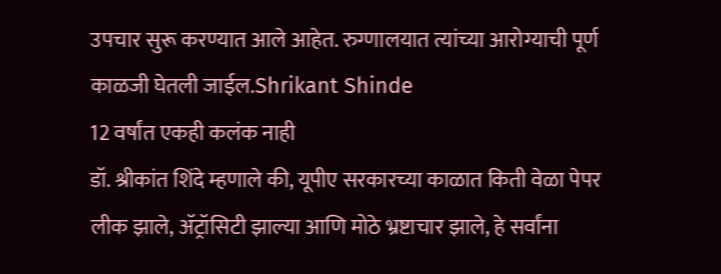उपचार सुरू करण्यात आले आहेत. रुग्णालयात त्यांच्या आरोग्याची पूर्ण काळजी घेतली जाईल.Shrikant Shinde
12 वर्षांत एकही कलंक नाही
डॉ. श्रीकांत शिंदे म्हणाले की, यूपीए सरकारच्या काळात किती वेळा पेपर लीक झाले, ॲट्रॉसिटी झाल्या आणि मोठे भ्रष्टाचार झाले, हे सर्वांना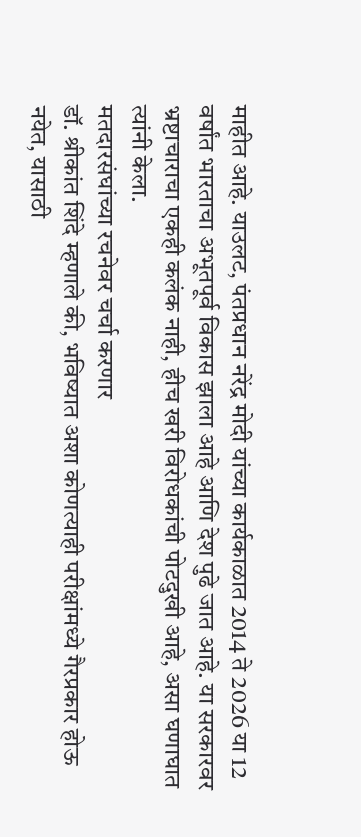माहीत आहे. याउलट, पंतप्रधान नरेंद्र मोदी यांच्या कार्यकाळात 2014 ते 2026 या 12 वर्षांत भारताचा अभूतपूर्व विकास झाला आहे आणि देश पुढे जात आहे. या सरकारवर भ्रष्टाचाराचा एकही कलंक नाही, हीच खरी विरोधकांची पोटदुखी आहे, असा घणाघात त्यांनी केला.
मतदारसंघांच्या रचनेवर चर्चा करणार
डॉ. श्रीकांत शिंदे म्हणाले की, भविष्यात अशा कोणत्याही परीक्षांमध्ये गैरप्रकार होऊ नयेत, यासाठी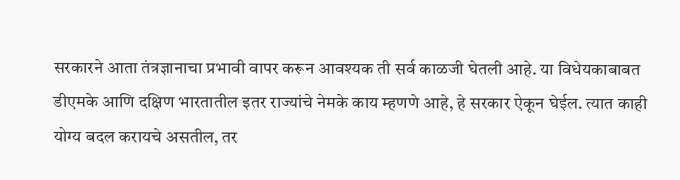सरकारने आता तंत्रज्ञानाचा प्रभावी वापर करून आवश्यक ती सर्व काळजी घेतली आहे. या विधेयकाबाबत डीएमके आणि दक्षिण भारतातील इतर राज्यांचे नेमके काय म्हणणे आहे, हे सरकार ऐकून घेईल. त्यात काही योग्य बदल करायचे असतील, तर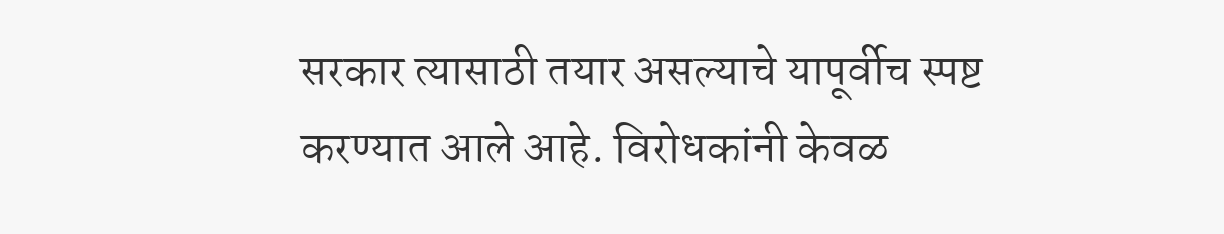सरकार त्यासाठी तयार असल्याचे यापूर्वीच स्पष्ट करण्यात आले आहे. विरोधकांनी केवळ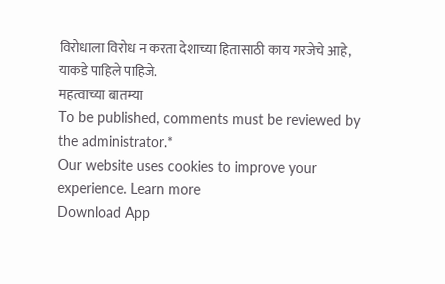विरोधाला विरोध न करता देशाच्या हितासाठी काय गरजेचे आहे, याकडे पाहिले पाहिजे.
महत्वाच्या बातम्या
To be published, comments must be reviewed by the administrator.*
Our website uses cookies to improve your experience. Learn more
Download App